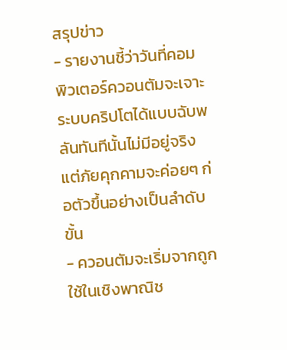สรุปข่าว
- รายงานชี้ว่าวันที่คอมพิวเตอร์ควอนตัมจะเจาะระบบคริปโตได้แบบฉับพลันทันทีนั้นไม่มีอยู่จริง แต่ภัยคุกคามจะค่อยๆ ก่อตัวขึ้นอย่างเป็นลำดับขั้น
- ควอนตัมจะเริ่มจากถูกใช้ในเชิงพาณิช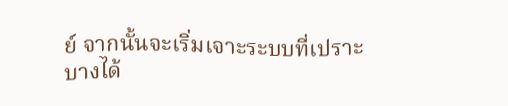ย์ จากนั้นจะเริ่มเจาะระบบที่เปราะบางได้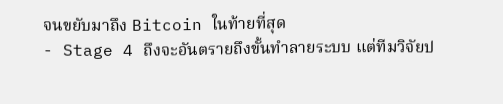จนขยับมาถึง Bitcoin ในท้ายที่สุด
- Stage 4 ถึงจะอันตรายถึงขั้นทำลายระบบ แต่ทีมวิจัยป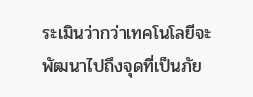ระเมินว่ากว่าเทคโนโลยีจะพัฒนาไปถึงจุดที่เป็นภัย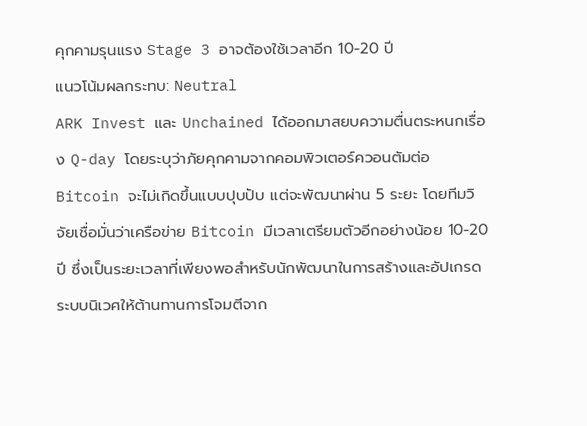คุกคามรุนแรง Stage 3 อาจต้องใช้เวลาอีก 10-20 ปี
แนวโน้มผลกระทบ: Neutral
ARK Invest และ Unchained ได้ออกมาสยบความตื่นตระหนกเรื่อง Q-day โดยระบุว่าภัยคุกคามจากคอมพิวเตอร์ควอนตัมต่อ Bitcoin จะไม่เกิดขึ้นแบบปุบปับ แต่จะพัฒนาผ่าน 5 ระยะ โดยทีมวิจัยเชื่อมั่นว่าเครือข่าย Bitcoin มีเวลาเตรียมตัวอีกอย่างน้อย 10-20 ปี ซึ่งเป็นระยะเวลาที่เพียงพอสำหรับนักพัฒนาในการสร้างและอัปเกรดระบบนิเวศให้ต้านทานการโจมตีจาก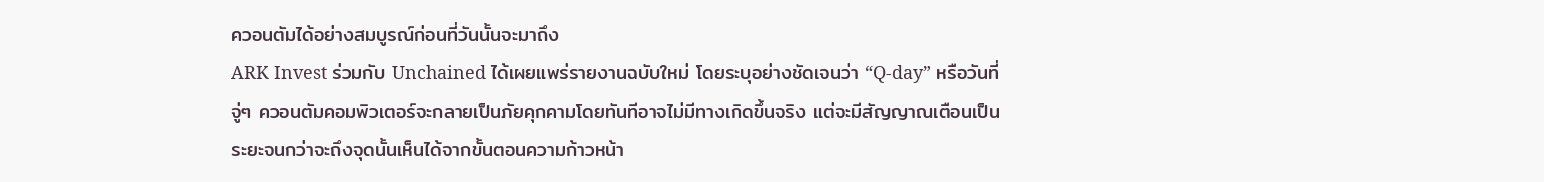ควอนตัมได้อย่างสมบูรณ์ก่อนที่วันนั้นจะมาถึง
ARK Invest ร่วมกับ Unchained ได้เผยแพร่รายงานฉบับใหม่ โดยระบุอย่างชัดเจนว่า “Q-day” หรือวันที่จู่ๆ ควอนตัมคอมพิวเตอร์จะกลายเป็นภัยคุกคามโดยทันทีอาจไม่มีทางเกิดขึ้นจริง แต่จะมีสัญญาณเตือนเป็นระยะจนกว่าจะถึงจุดนั้นเห็นได้จากขั้นตอนความก้าวหน้า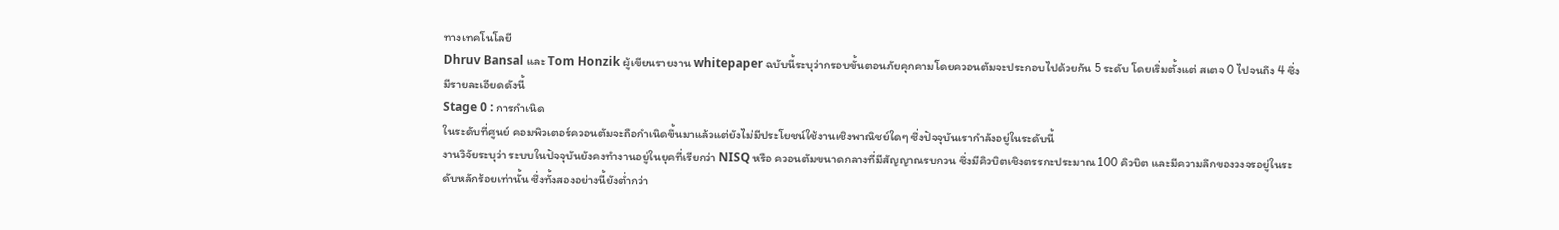ทางเทคโนโลยี
Dhruv Bansal และ Tom Honzik ผู้เขียนรายงาน whitepaper ฉบับนี้ระบุว่ากรอบขั้นตอนภัยคุกคามโดยควอนตัมจะประกอบไปด้วยกัน 5 ระดับ โดยเริ่มตั้งแต่ สเตจ 0 ไปจนถึง 4 ซึ่งมีรายละเอียดดังนี้
Stage 0 : การกำเนิด
ในระดับที่ศูนย์ คอมพิวเตอร์ควอนตัมจะถือกำเนิดขึ้นมาแล้วแต่ยังไม่มีประโยชน์ใช้งานเชิงพาณิชย์ใดๆ ซึ่งปัจจุบันเรากำลังอยู่ในระดับนี้
งานวิจัยระบุว่า ระบบในปัจจุบันยังคงทำงานอยู่ในยุคที่เรียกว่า NISQ หรือ ควอนตัมขนาดกลางที่มีสัญญาณรบกวน ซึ่งมีคิวบิตเชิงตรรกะประมาณ 100 คิวบิต และมีความลึกของวงจรอยู่ในระดับหลักร้อยเท่านั้น ซึ่งทั้งสองอย่างนี้ยังต่ำกว่า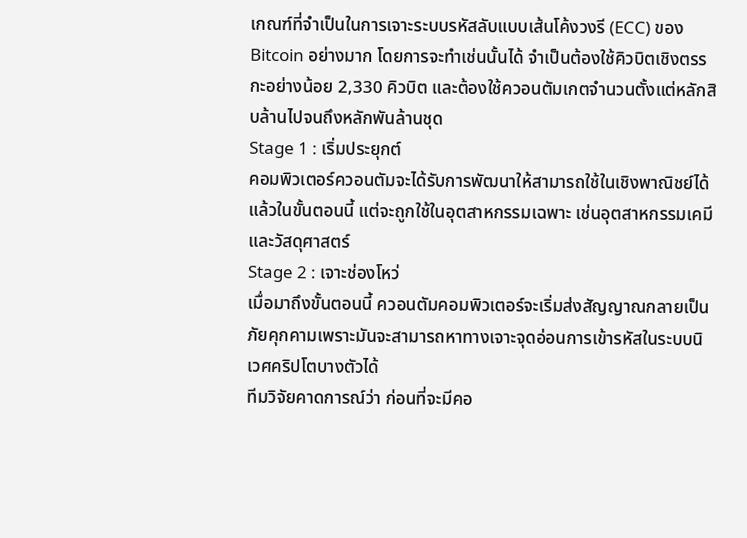เกณฑ์ที่จำเป็นในการเจาะระบบรหัสลับแบบเส้นโค้งวงรี (ECC) ของ Bitcoin อย่างมาก โดยการจะทำเช่นนั้นได้ จำเป็นต้องใช้คิวบิตเชิงตรรกะอย่างน้อย 2,330 คิวบิต และต้องใช้ควอนตัมเกตจำนวนตั้งแต่หลักสิบล้านไปจนถึงหลักพันล้านชุด
Stage 1 : เริ่มประยุกต์
คอมพิวเตอร์ควอนตัมจะได้รับการพัฒนาให้สามารถใช้ในเชิงพาณิชย์ได้แล้วในขั้นตอนนี้ แต่จะถูกใช้ในอุตสาหกรรมเฉพาะ เช่นอุตสาหกรรมเคมี และวัสดุศาสตร์
Stage 2 : เจาะช่องโหว่
เมื่อมาถึงขั้นตอนนี้ ควอนตัมคอมพิวเตอร์จะเริ่มส่งสัญญาณกลายเป็นภัยคุกคามเพราะมันจะสามารถหาทางเจาะจุดอ่อนการเข้ารหัสในระบบนิเวศคริปโตบางตัวได้
ทีมวิจัยคาดการณ์ว่า ก่อนที่จะมีคอ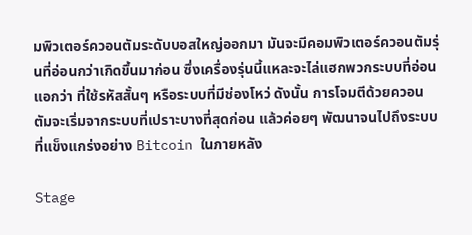มพิวเตอร์ควอนตัมระดับบอสใหญ่ออกมา มันจะมีคอมพิวเตอร์ควอนตัมรุ่นที่อ่อนกว่าเกิดขึ้นมาก่อน ซึ่งเครื่องรุ่นนี้แหละจะไล่แฮกพวกระบบที่อ่อนแอกว่า ที่ใช้รหัสสั้นๆ หรือระบบที่มีช่องโหว่ ดังนั้น การโจมตีด้วยควอนตัมจะเริ่มจากระบบที่เปราะบางที่สุดก่อน แล้วค่อยๆ พัฒนาจนไปถึงระบบที่แข็งแกร่งอย่าง Bitcoin ในภายหลัง

Stage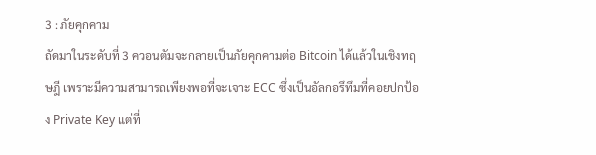3 : ภัยคุกคาม
ถัดมาในระดับที่ 3 ควอนตัมจะกลายเป็นภัยคุกคามต่อ Bitcoin ได้แล้วในเชิงทฤษฎี เพราะมีความสามารถเพียงพอที่จะเจาะ ECC ซึ่งเป็นอัลกอรึทึมที่คอยปกป้อง Private Key แต่ที่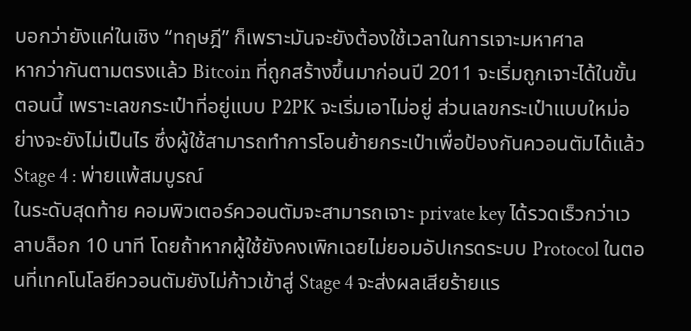บอกว่ายังแค่ในเชิง “ทฤษฎี” ก็เพราะมันจะยังต้องใช้เวลาในการเจาะมหาศาล
หากว่ากันตามตรงแล้ว Bitcoin ที่ถูกสร้างขึ้นมาก่อนปี 2011 จะเริ่มถูกเจาะได้ในขั้นตอนนี้ เพราะเลขกระเป๋าที่อยู่แบบ P2PK จะเริ่มเอาไม่อยู่ ส่วนเลขกระเป๋าแบบใหม่อย่างจะยังไม่เป็นไร ซึ่งผู้ใช้สามารถทำการโอนย้ายกระเป๋าเพื่อป้องกันควอนตัมได้แล้ว
Stage 4 : พ่ายแพ้สมบูรณ์
ในระดับสุดท้าย คอมพิวเตอร์ควอนตัมจะสามารถเจาะ private key ได้รวดเร็วกว่าเวลาบล็อก 10 นาที โดยถ้าหากผู้ใช้ยังคงเพิกเฉยไม่ยอมอัปเกรดระบบ Protocol ในตอนที่เทคโนโลยีควอนตัมยังไม่ก้าวเข้าสู่ Stage 4 จะส่งผลเสียร้ายแร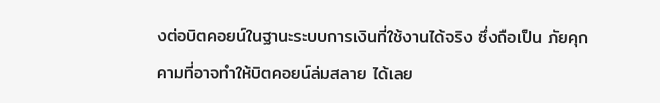งต่อบิตคอยน์ในฐานะระบบการเงินที่ใช้งานได้จริง ซึ่งถือเป็น ภัยคุกคามที่อาจทำให้บิตคอยน์ล่มสลาย ได้เลย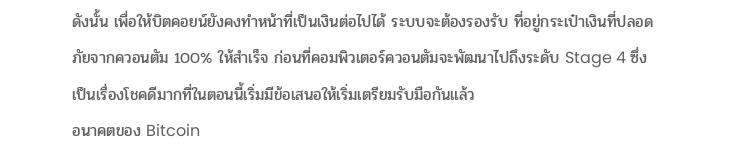ดังนั้น เพื่อให้บิตคอยน์ยังคงทำหน้าที่เป็นเงินต่อไปได้ ระบบจะต้องรองรับ ที่อยู่กระเป๋าเงินที่ปลอดภัยจากควอนตัม 100% ให้สำเร็จ ก่อนที่คอมพิวเตอร์ควอนตัมจะพัฒนาไปถึงระดับ Stage 4 ซึ่งเป็นเรื่องโชคดีมากที่ในตอนนี้เริ่มมีข้อเสนอให้เริ่มเตรียมรับมือกันแล้ว
อนาคตของ Bitcoin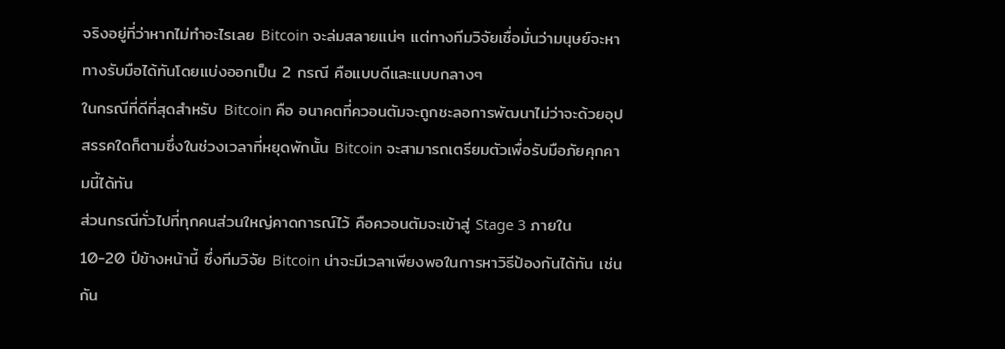จริงอยู่ที่ว่าหากไม่ทำอะไรเลย Bitcoin จะล่มสลายแน่ๆ แต่ทางทีมวิจัยเชื่อมั่นว่ามนุษย์จะหาทางรับมือได้ทันโดยแบ่งออกเป็น 2 กรณี คือแบบดีและแบบกลางๆ
ในกรณีที่ดีที่สุดสำหรับ Bitcoin คือ อนาคตที่ควอนตัมจะถูกชะลอการพัฒนาไม่ว่าจะด้วยอุปสรรคใดก็ตามซึ่งในช่วงเวลาที่หยุดพักนั้น Bitcoin จะสามารถเตรียมตัวเพื่อรับมือภัยคุกคามนี้ได้ทัน
ส่วนกรณีทั่วไปที่ทุกคนส่วนใหญ่คาดการณ์ไว้ คือควอนตัมจะเข้าสู่ Stage 3 ภายใน 10-20 ปีข้างหน้านี้ ซึ่งทีมวิจัย Bitcoin น่าจะมีเวลาเพียงพอในการหาวิธีป้องกันได้ทัน เช่นกัน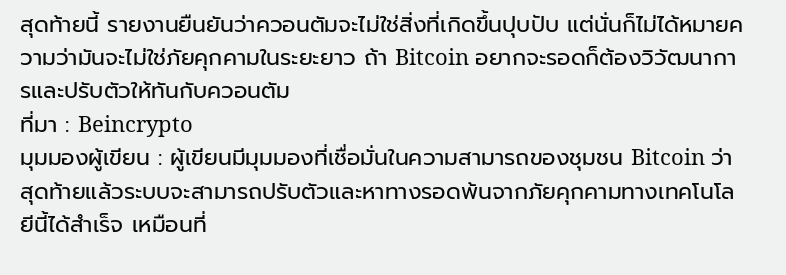สุดท้ายนี้ รายงานยืนยันว่าควอนตัมจะไม่ใช่สิ่งที่เกิดขึ้นปุบปับ แต่นั่นก็ไม่ได้หมายความว่ามันจะไม่ใช่ภัยคุกคามในระยะยาว ถ้า Bitcoin อยากจะรอดก็ต้องวิวัฒนาการและปรับตัวให้ทันกับควอนตัม
ที่มา : Beincrypto
มุมมองผู้เขียน : ผู้เขียนมีมุมมองที่เชื่อมั่นในความสามารถของชุมชน Bitcoin ว่าสุดท้ายแล้วระบบจะสามารถปรับตัวและหาทางรอดพ้นจากภัยคุกคามทางเทคโนโลยีนี้ได้สำเร็จ เหมือนที่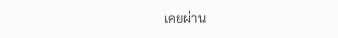เคยผ่าน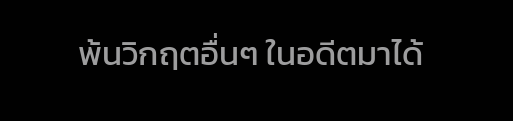พ้นวิกฤตอื่นๆ ในอดีตมาได้